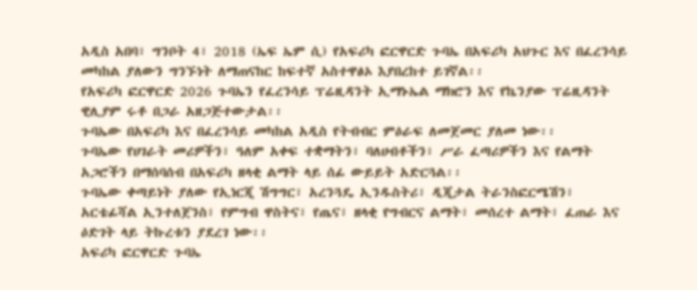አዲስ አበባ፣ ግንቦት 4፣ 2018 (ኤፍ ኤም ሲ) የአፍሪካ ፎርዋርድ ጉባኤ በአፍሪካ አህጉር እና በፈረንሳይ መካከል ያለውን ግንኙነት ለማጠናከር ከፍተኛ አስተዋፅኦ እያበረከተ ይገኛል፡፡
የአፍሪካ ፎርዋርድ 2026 ጉባኤን የፈረንሳይ ፕሬዚዳንት ኢማኑኤል ማክሮን እና የኬንያው ፕሬዚዳንት ዊሊያም ሩቶ በጋራ አዘጋጅተውታል፡፡
ጉባኤው በአፍሪካ እና በፈረንሳይ መካከል አዲስ የትብብር ምዕራፍ ለመጀመር ያለመ ነው፡፡
ጉባኤው የሀገራት መሪዎችን፣ ዓለም አቀፍ ተቋማትን፣ ባለሀብቶችን፣ ሥራ ፈጣሪዎችን እና የልማት አጋሮችን በማሰባሰብ በአፍሪካ ዘላቂ ልማት ላይ ሰፊ ውይይት አድርጓል፡፡
ጉባኤው ቀጣይነት ያለው የኢነርጂ ሽግግር፣ አረንጓዴ ኢንዱስትሪ፣ ዲጂታል ትራንስፎርሜሽን፣ አርቴፊሻል ኢንተለጀንስ፣ የምግብ ዋስትና፣ የጤና፣ ዘላቂ የግብርና ልማት፣ መሰረተ ልማት፣ ፈጠራ እና ዕድገት ላይ ትኩረቱን ያደረገ ነው፡፡
አፍሪካ ፎርዋርድ ጉባኤ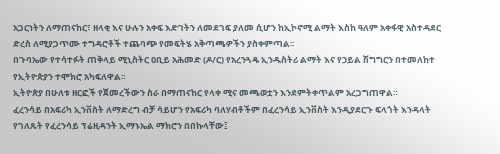አጋርነትን ለማጠናከር፣ ዘላቂ እና ሁሉን አቀፍ እድገትን ለመደገፍ ያለመ ሲሆን ከኢኮኖሚ ልማት እስከ ዓለም አቀፋዊ አስተዳደር ድረስ ለሚያጋጥሙ ተግዳሮቶች ተጨባጭ የመፍትሄ አቅጣጫዎችን ያስቀምጣል፡፡
በጉባኤው የተሳተፉት ጠቅላይ ሚኒስትር ዐቢይ አሕመድ (ዶ/ር) የአረንጓዴ ኢንዱስትሪ ልማት እና የኃይል ሽግግርን በተመለከተ የኢትዮጵያን ተሞክሮ አካፍለዋል፡፡
ኢትዮጵያ በሁለቱ ዘርፎች የጀመረችውን ስራ በማጠናከር የላቀ ሚና መጫወቷን እንደምትቀጥልም አረጋግጠዋል።
ፈረንሳይ በአፍሪካ ኢንቨስት ለማድረግ ብቻ ሳይሆን የአፍሪካ ባለሃብቶችም በፈረንሳይ ኢንቨስት እንዲያደርጉ ፍላጎት እንዳላት የገለጹት የፈረንሳይ ፕሬዚዳንት ኢማኑኤል ማክሮን በበኩላቸው፤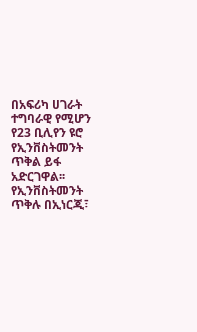በአፍሪካ ሀገራት ተግባራዊ የሚሆን የ23 ቢሊየን ዩሮ የኢንቨስትመንት ጥቅል ይፋ አድርገዋል፡፡
የኢንቨስትመንት ጥቅሉ በኢነርጂ፣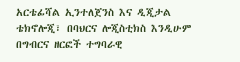አርቴፊሻል ኢንተለጀንስ እና ዲጂታል ቴክኖሎጂ፣ በባህርና ሎጂስቲክስ እንዲሁም በግብርና ዘርፎች ተግባራዊ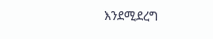እንደሚደረግ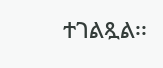ተገልጿል፡፡